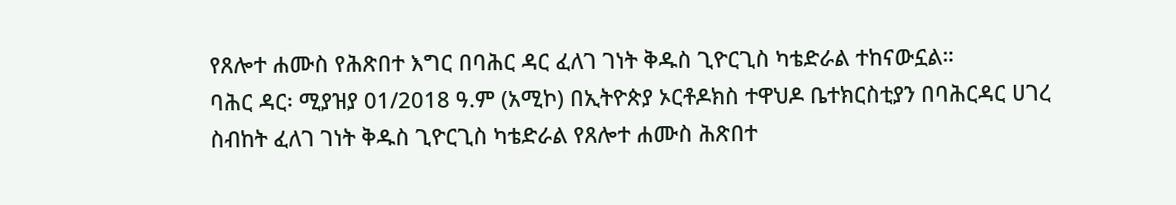የጸሎተ ሐሙስ የሕጽበተ እግር በባሕር ዳር ፈለገ ገነት ቅዱስ ጊዮርጊስ ካቴድራል ተከናውኗል።
ባሕር ዳር፡ ሚያዝያ 01/2018 ዓ.ም (አሚኮ) በኢትዮጵያ ኦርቶዶክስ ተዋህዶ ቤተክርስቲያን በባሕርዳር ሀገረ ስብከት ፈለገ ገነት ቅዱስ ጊዮርጊስ ካቴድራል የጸሎተ ሐሙስ ሕጽበተ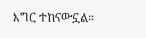እግር ተከናውኗል።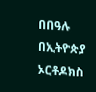በበዓሉ በኢትዮጵያ ኦርቶዶክስ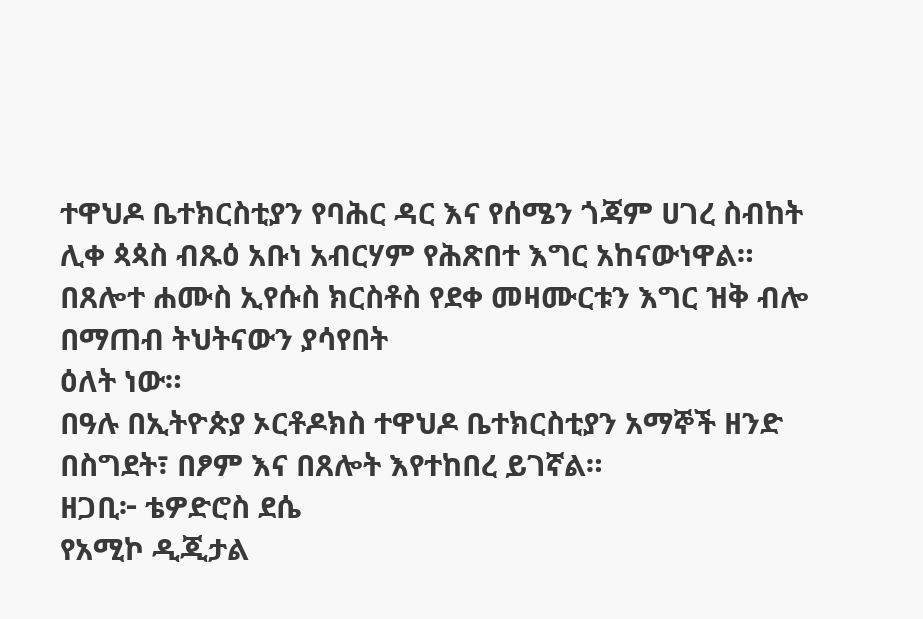ተዋህዶ ቤተክርስቲያን የባሕር ዳር እና የሰሜን ጎጃም ሀገረ ስብከት ሊቀ ጳጳስ ብጹዕ አቡነ አብርሃም የሕጽበተ እግር አከናውነዋል።
በጸሎተ ሐሙስ ኢየሱስ ክርስቶስ የደቀ መዛሙርቱን እግር ዝቅ ብሎ በማጠብ ትህትናውን ያሳየበት
ዕለት ነው።
በዓሉ በኢትዮጵያ ኦርቶዶክስ ተዋህዶ ቤተክርስቲያን አማኞች ዘንድ በስግደት፣ በፆም እና በጸሎት እየተከበረ ይገኛል።
ዘጋቢ፦ ቴዎድሮስ ደሴ
የአሚኮ ዲጂታል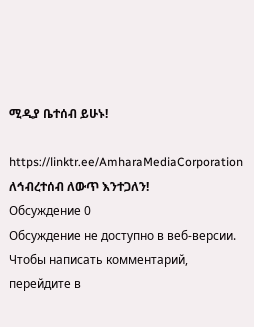ሚዲያ ቤተሰብ ይሁኑ!

https://linktr.ee/AmharaMediaCorporation
ለኅብረተሰብ ለውጥ እንተጋለን!
Обсуждение 0
Обсуждение не доступно в веб-версии. Чтобы написать комментарий, перейдите в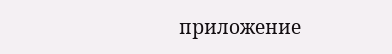приложение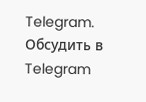Telegram.
Обсудить в Telegram